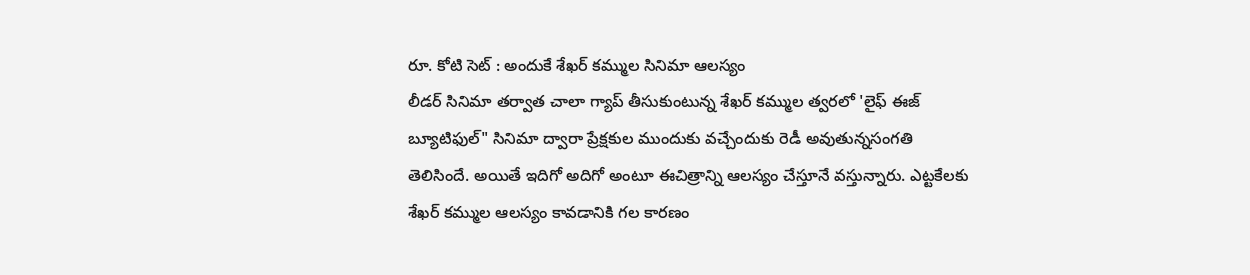రూ. కోటి సెట్ : అందుకే శేఖర్ కమ్ముల సినిమా ఆలస్యం
లీడర్ సినిమా తర్వాత చాలా గ్యాప్ తీసుకుంటున్న శేఖర్ కమ్ముల త్వరలో 'లైఫ్ ఈజ్ బ్యూటిఫుల్" సినిమా ద్వారా ప్రేక్షకుల ముందుకు వచ్చేందుకు రెడీ అవుతున్నసంగతి తెలిసిందే. అయితే ఇదిగో అదిగో అంటూ ఈచిత్రాన్ని ఆలస్యం చేస్తూనే వస్తున్నారు. ఎట్టకేలకు శేఖర్ కమ్ముల ఆలస్యం కావడానికి గల కారణం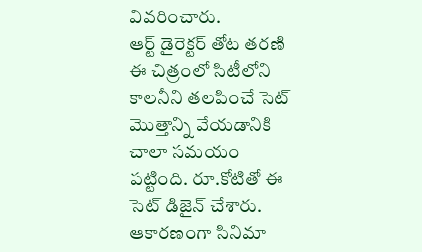వివరించారు.
ఆర్ట్ డైరెక్టర్ తోట తరణి ఈ చిత్రంలో సిటీలోని కాలనీని తలపించే సెట్ మొత్తాన్ని వేయడానికి చాలా సమయం పట్టింది. రూ.కోటితో ఈ సెట్ డిజైన్ చేశారు. ఆకారణంగా సినిమా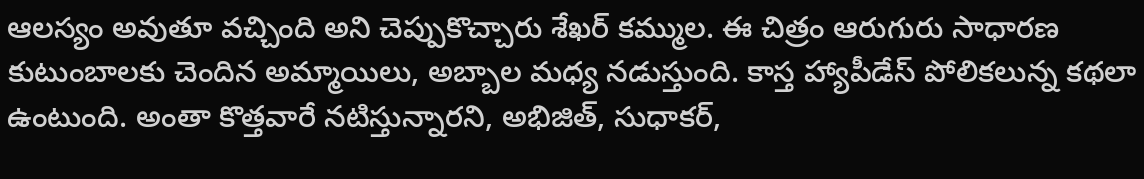ఆలస్యం అవుతూ వచ్చింది అని చెప్పుకొచ్చారు శేఖర్ కమ్ముల. ఈ చిత్రం ఆరుగురు సాధారణ కుటుంబాలకు చెందిన అమ్మాయిలు, అబ్బాల మధ్య నడుస్తుంది. కాస్త హ్యాపీడేస్ పోలికలున్న కథలా ఉంటుంది. అంతా కొత్తవారే నటిస్తున్నారని, అభిజిత్, సుధాకర్,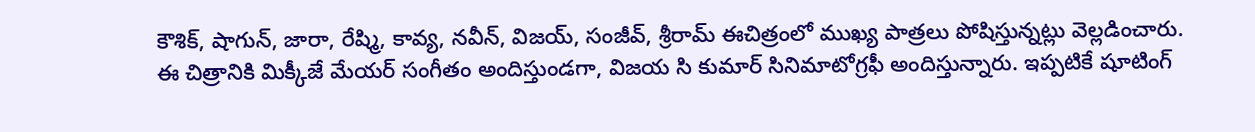కౌశిక్, షాగున్, జారా, రేష్మి, కావ్య, నవీన్, విజయ్, సంజీవ్, శ్రీరామ్ ఈచిత్రంలో ముఖ్య పాత్రలు పోషిస్తున్నట్లు వెల్లడించారు.
ఈ చిత్రానికి మిక్కీజే మేయర్ సంగీతం అందిస్తుండగా, విజయ సి కుమార్ సినిమాటోగ్రఫీ అందిస్తున్నారు. ఇప్పటికే షూటింగ్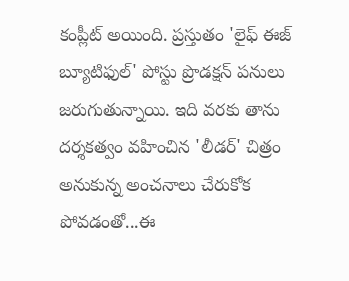కంప్లీట్ అయింది. ప్రస్తుతం 'లైఫ్ ఈజ్ బ్యూటిఫుల్' పోస్టు ప్రొడక్షన్ పనులు జరుగుతున్నాయి. ఇది వరకు తాను దర్శకత్వం వహించిన 'లీడర్' చిత్రం అనుకున్న అంచనాలు చేరుకోక పోవడంతో...ఈ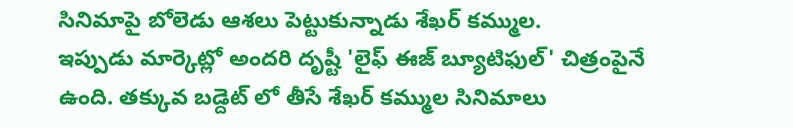సినిమాపై బోలెడు ఆశలు పెట్టుకున్నాడు శేఖర్ కమ్ముల.
ఇప్పుడు మార్కెట్లో అందరి దృష్టీ 'లైఫ్ ఈజ్ బ్యూటిఫుల్' చిత్రంపైనే ఉంది. తక్కువ బడ్దెట్ లో తీసే శేఖర్ కమ్ముల సినిమాలు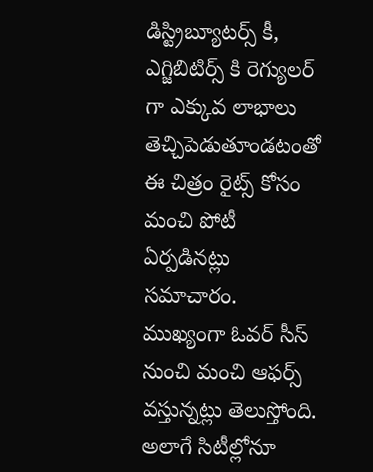డిస్ట్రిబ్యూటర్స్ కీ, ఎగ్జిబిటిర్స్ కి రెగ్యులర్ గా ఎక్కువ లాభాలు తెచ్చిపెడుతూండటంతో ఈ చిత్రం రైట్స్ కోసం మంచి పోటీ ఏర్పడినట్లు సమాచారం. ముఖ్యంగా ఓవర్ సీస్ నుంచి మంచి ఆఫర్స్ వస్తున్నట్లు తెలుస్తోంది. అలాగే సిటీల్లోనూ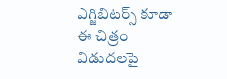ఎగ్జిబిటర్స్ కూడా ఈ చిత్రం విడుదలపై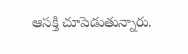ఆసక్తి చూపెడుతున్నారు.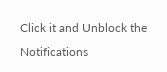Click it and Unblock the Notifications